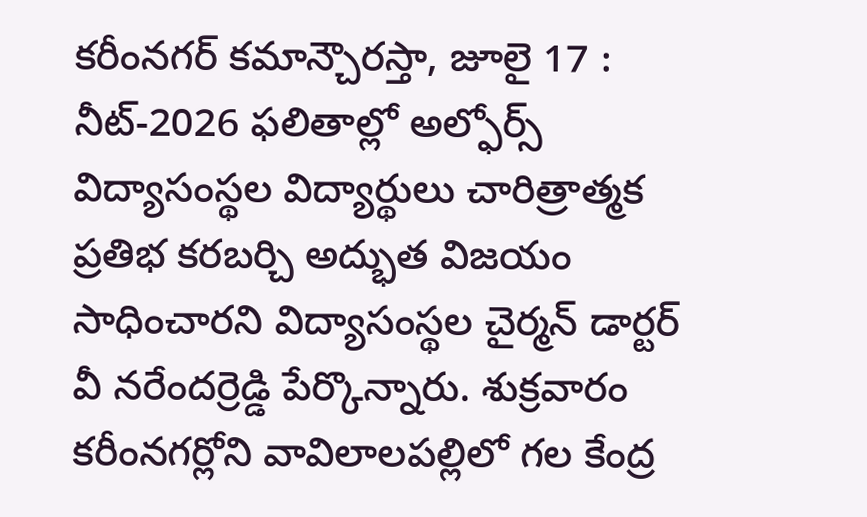కరీంనగర్ కమాన్చౌరస్తా, జూలై 17 : నీట్-2026 ఫలితాల్లో అల్ఫోర్స్ విద్యాసంస్థల విద్యార్థులు చారిత్రాత్మక ప్రతిభ కరబర్చి అద్భుత విజయం సాధించారని విద్యాసంస్థల చైర్మన్ డార్టర్ వీ నరేందర్రెడ్డి పేర్కొన్నారు. శుక్రవారం కరీంనగర్లోని వావిలాలపల్లిలో గల కేంద్ర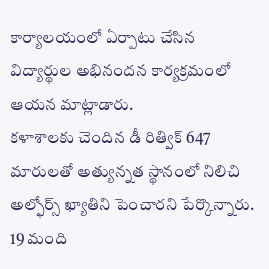కార్యాలయంలో ఏర్పాటు చేసిన విద్యార్థుల అభినందన కార్యక్రమంలో ఆయన మాట్లాడారు.
కళాశాలకు చెందిన డీ రిత్విక్ 647 మారులతో అత్యున్నత స్థానంలో నిలిచి అల్ఫోర్స్ ఖ్యాతిని పెంచారని పేర్కొన్నారు. 19 మంది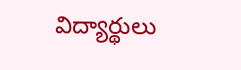విద్యార్థులు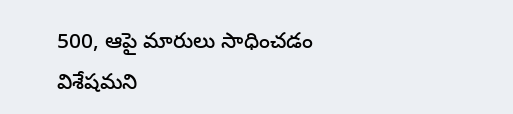500, ఆపై మారులు సాధించడం విశేషమని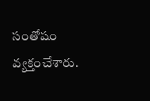సంతోషం వ్యక్తంచేశారు.